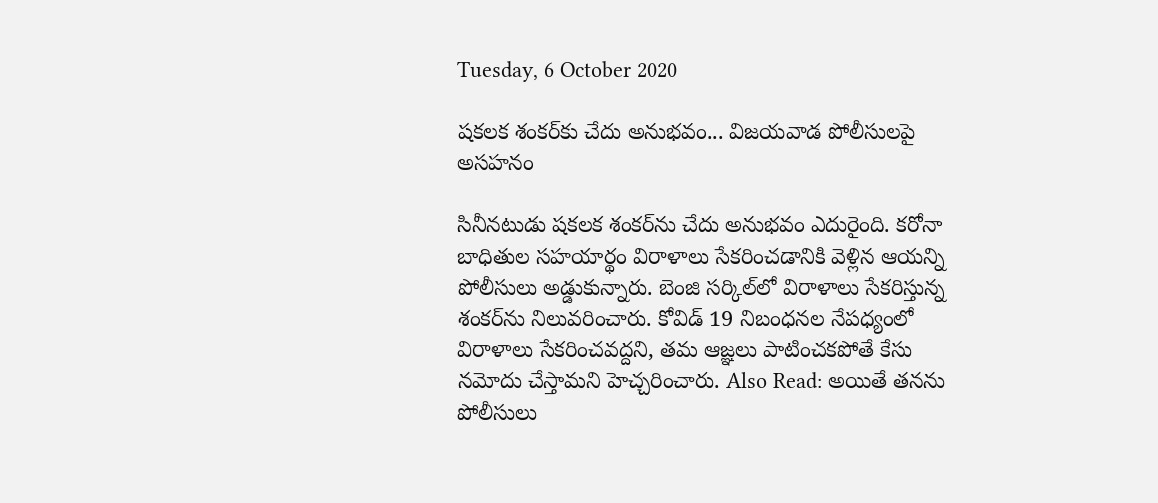Tuesday, 6 October 2020

షకలక శంకర్‌కు చేదు అనుభవం... విజయవాడ పోలీసులపై అసహనం

సినీనటుడు షకలక శంకర్‌ను చేదు అనుభవం ఎదురైంది. కరోనా బాధితుల సహయార్థం విరాళాలు సేకరించడానికి వెళ్లిన ఆయన్ని పోలీసులు అడ్డుకున్నారు. బెంజి సర్కిల్‌లో విరాళాలు సేకరిస్తున్న శంకర్‌ను నిలువరించారు. కోవిడ్ 19 నిబంధనల నేపధ్యంలో విరాళాలు సేకరించవద్దని, తమ ఆజ్ఞలు పాటించకపోతే కేసు నమోదు చేస్తామని హెచ్చరించారు. Also Read: అయితే తనను పోలీసులు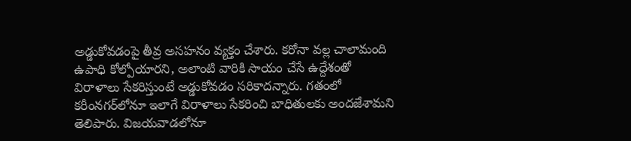అడ్డుకోవడంపై తీవ్ర అసహనం వ్యక్తం చేశారు. కరోనా వల్ల చాలామంది ఉపాధి కోల్పోయారని, అలాంటి వారికి సాయం చేసే ఉద్దేశంతో విరాళాలు సేకరిస్తుంటే అడ్డుకోవడం సరికాదన్నారు. గతంలో కరీంనగర్‌లోనూ ఇలాగే విరాళాలు సేకరించి బాధితులకు అందజేశామని తెలిపారు. విజయవాడలోనూ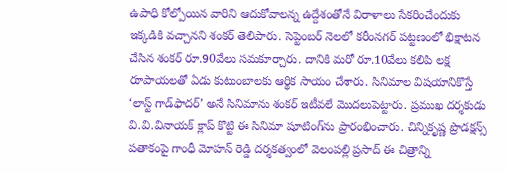ఉపాధి కోల్పోయిన వారిని ఆదుకోవాలన్న ఉద్దేశంతోనే విరాళాలు సేకరించేందుకు ఇక్కడికి వచ్చానని శంకర్ తెలిపారు. సెప్టెంబర్ నెలలో కరీంనగర్‌ పట్టణంలో భిక్షాటన చేసిన శంకర్ రూ.90వేలు సమకూర్చారు. దానికి మరో రూ.10వేలు కలిపి లక్ష రూపాయలతో ఏడు కుటుంబాలకు ఆర్థిక సాయం చేశారు. సినిమాల విషయానికొస్తే ‘లాస్ట్ గాడ్‌ఫాదర్’ అనే సినిమాను శంకర్ ఇటీవలే మొదలుపెట్టారు. ప్రముఖ దర్శకుడు వి.వి.వినాయక్ క్లాప్ కొట్టి ఈ సినిమా షూటింగ్‌ను ప్రారంభించారు. చిన్నికృష్ణ ప్రొడక్షన్స్ పతాకంపై గాంధీ మోహన్ రెడ్డి దర్శకత్వంలో వెలంపల్లి ప్రసాద్ ఈ చిత్రాన్ని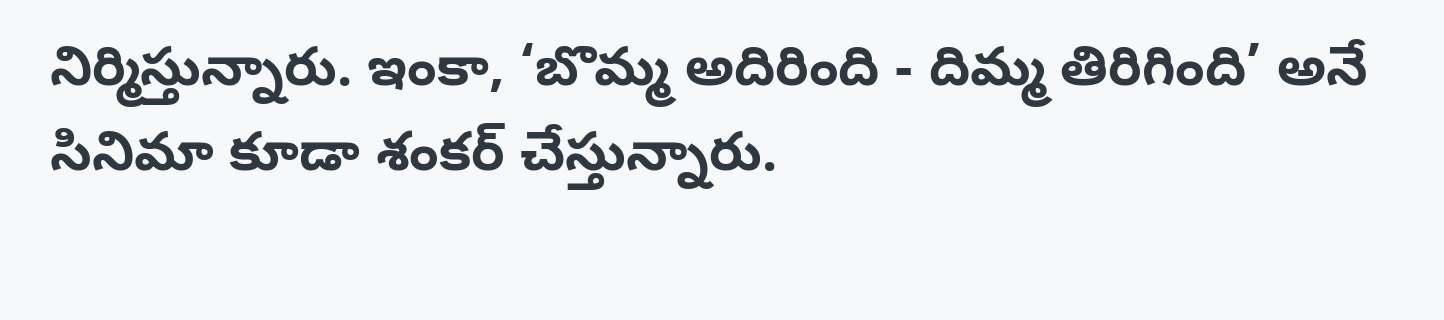నిర్మిస్తున్నారు. ఇంకా, ‘బొమ్మ అదిరింది - దిమ్మ తిరిగింది’ అనే సినిమా కూడా శంకర్ చేస్తున్నారు.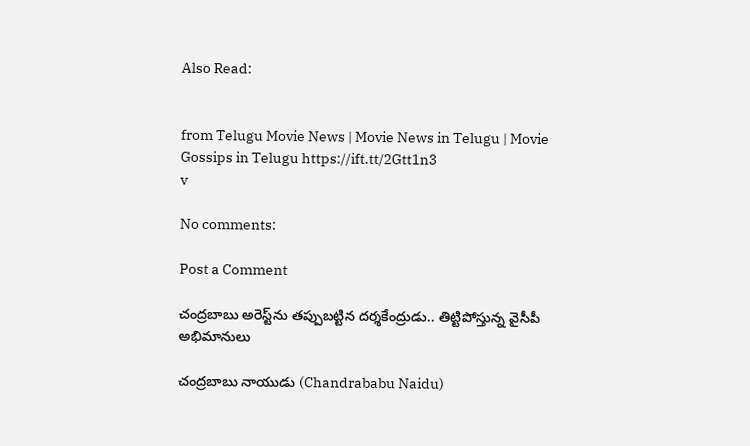Also Read:


from Telugu Movie News | Movie News in Telugu | Movie Gossips in Telugu https://ift.tt/2Gtt1n3
v

No comments:

Post a Comment

చంద్రబాబు అరెస్ట్‌ను తప్పుబట్టిన దర్శకేంద్రుడు.. తిట్టిపోస్తున్న వైసీపీ అభిమానులు

చంద్రబాబు నాయుడు (Chandrababu Naidu)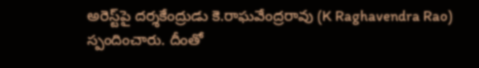అరెస్ట్‌పై దర్శకేంద్రుడు కె.రాఘవేంద్రరావు (K Raghavendra Rao) స్పందించారు. దీంతో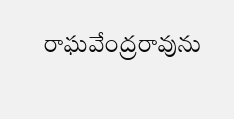రాఘవేంద్రరావును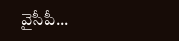వైసీపీ...